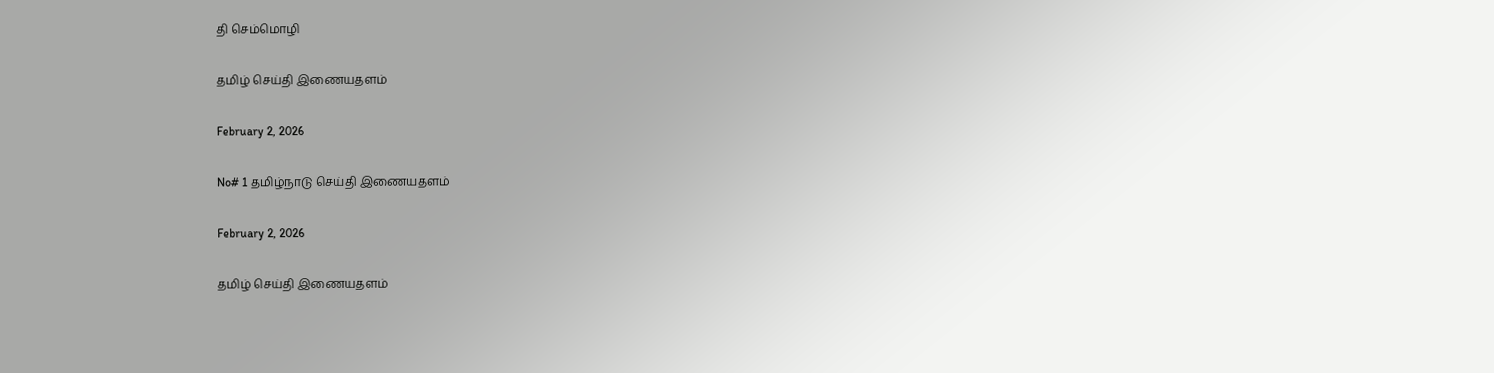தி செம்மொழி

தமிழ் செய்தி இணையதளம்

February 2, 2026

No# 1 தமிழ்நாடு செய்தி இணையதளம்

February 2, 2026

தமிழ் செய்தி இணையதளம்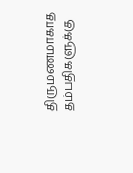திருமணமாகாத தம்பதிகளுக்கு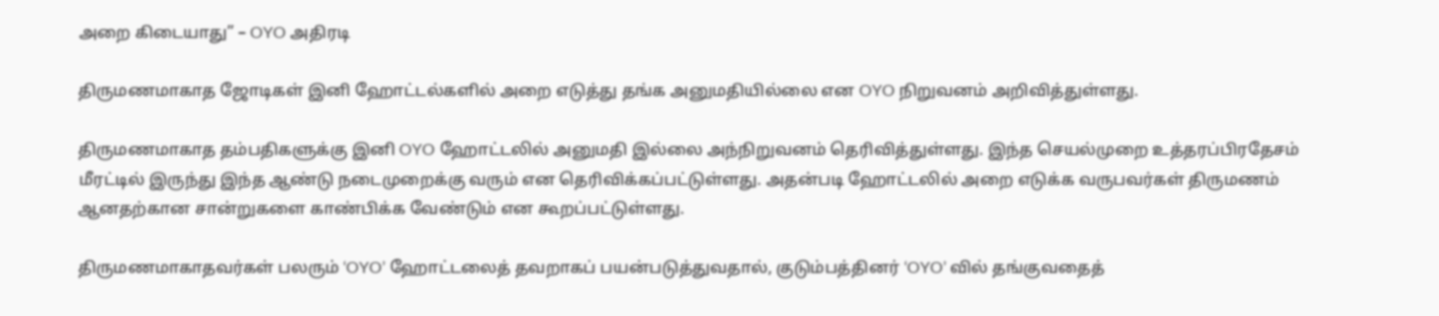அறை கிடையாது” – OYO அதிரடி

திருமணமாகாத ஜோடிகள் இனி ஹோட்டல்களில் அறை எடுத்து தங்க அனுமதியில்லை என OYO நிறுவனம் அறிவித்துள்ளது.

திருமணமாகாத தம்பதிகளுக்கு இனி OYO ஹோட்டலில் அனுமதி இல்லை அந்நிறுவனம் தெரிவித்துள்ளது. இந்த செயல்முறை உத்தரப்பிரதேசம் மீரட்டில் இருந்து இந்த ஆண்டு நடைமுறைக்கு வரும் என தெரிவிக்கப்பட்டுள்ளது. அதன்படி ஹோட்டலில் அறை எடுக்க வருபவர்கள் திருமணம் ஆனதற்கான சான்றுகளை காண்பிக்க வேண்டும் என கூறப்பட்டுள்ளது.

திருமணமாகாதவர்கள் பலரும் ‘OYO’ ஹோட்டலைத் தவறாகப் பயன்படுத்துவதால், குடும்பத்தினர் ‘OYO’ வில் தங்குவதைத்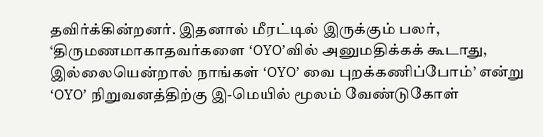தவிர்க்கின்றனர். இதனால் மீரட்டில் இருக்கும் பலர், ‘திருமணமாகாதவர்களை ‘OYO’வில் அனுமதிக்கக் கூடாது, இல்லையென்றால் நாங்கள் ‘OYO’ வை புறக்கணிப்போம்’ என்று ‘OYO’ நிறுவனத்திற்கு இ-மெயில் மூலம் வேண்டுகோள்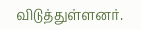விடுத்துள்ளனர்.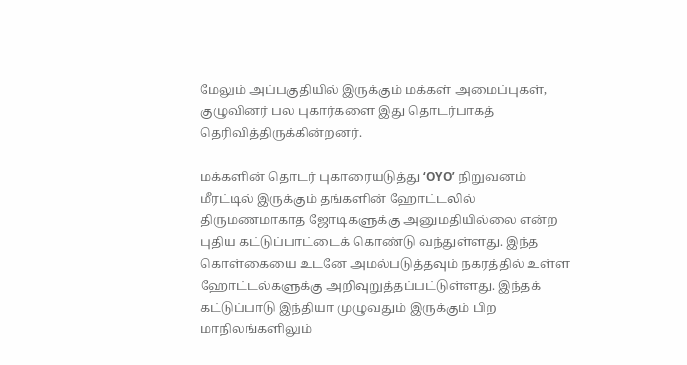மேலும் அப்பகுதியில் இருக்கும் மக்கள் அமைப்புகள், குழுவினர் பல புகார்களை இது தொடர்பாகத் தெரிவித்திருக்கின்றனர்.

மக்களின் தொடர் புகாரையடுத்து ‘OYO’ நிறுவனம் மீரட்டில் இருக்கும் தங்களின் ஹோட்டலில் திருமணமாகாத ஜோடிகளுக்கு அனுமதியில்லை என்ற புதிய கட்டுப்பாட்டைக் கொண்டு வந்துள்ளது. இந்த கொள்கையை உடனே அமல்படுத்தவும் நகரத்தில் உள்ள ஹோட்டல்களுக்கு அறிவுறுத்தப்பட்டுள்ளது. இந்தக் கட்டுப்பாடு இந்தியா முழுவதும் இருக்கும் பிற மாநிலங்களிலும்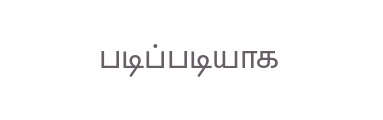படிப்படியாக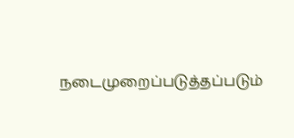நடைமுறைப்படுத்தப்படும்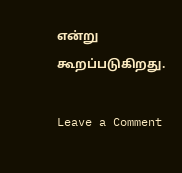என்று கூறப்படுகிறது.

Leave a Comment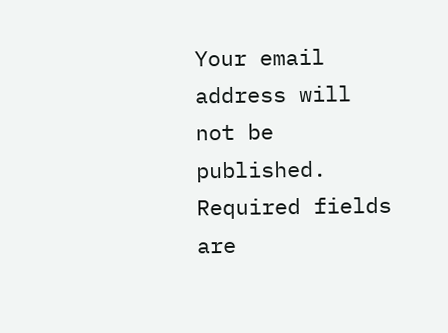Your email address will not be published. Required fields are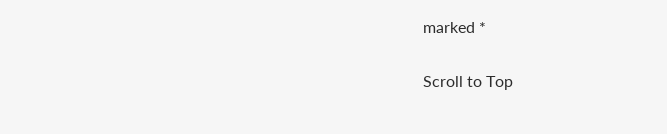marked *

Scroll to Top